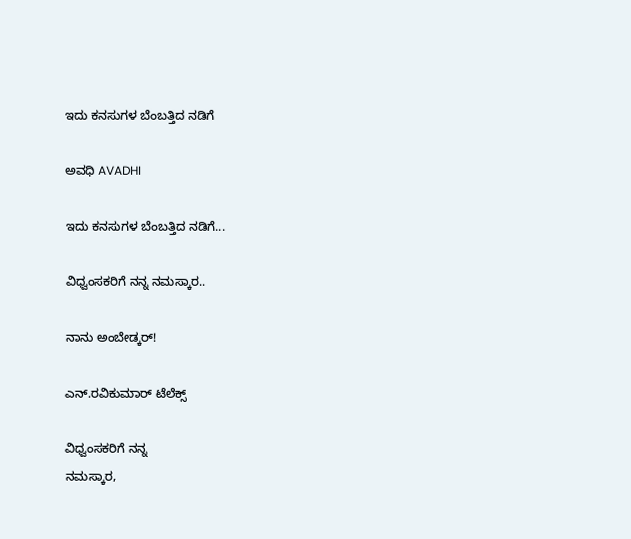ಇದು ಕನಸುಗಳ ಬೆಂಬತ್ತಿದ ನಡಿಗೆ‍

ಅವಧಿ AVADHI

ಇದು ಕನಸುಗಳ ಬೆಂಬತ್ತಿದ ನಡಿಗೆ...

ವಿಧ್ವಂಸಕರಿಗೆ ನನ್ನ ನಮಸ್ಕಾರ..

ನಾನು ಅಂಬೇಡ್ಕರ್!

ಎನ್.ರವಿಕುಮಾರ್ ಟೆಲೆಕ್ಸ್

ವಿಧ್ವಂಸಕರಿಗೆ ನನ್ನ
ನಮಸ್ಕಾರ,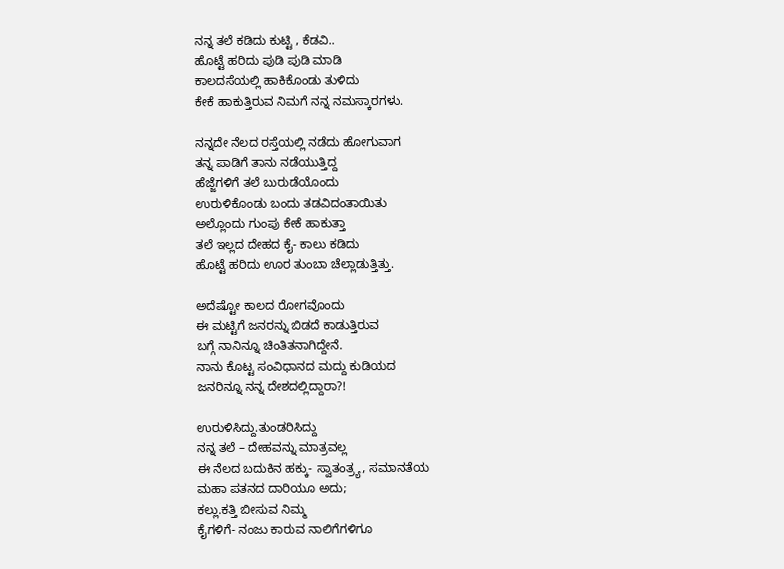ನನ್ನ ತಲೆ ಕಡಿದು ಕುಟ್ಟಿ , ಕೆಡವಿ..
ಹೊಟ್ಟೆ ಹರಿದು ಪುಡಿ ಪುಡಿ ಮಾಡಿ
ಕಾಲದಸೆಯಲ್ಲಿ ಹಾಕಿಕೊಂಡು ತುಳಿದು
ಕೇಕೆ ಹಾಕುತ್ತಿರುವ ನಿಮಗೆ ನನ್ನ ನಮಸ್ಕಾರಗಳು.

ನನ್ನದೇ ನೆಲದ ರಸ್ತೆಯಲ್ಲಿ ನಡೆದು ಹೋಗುವಾಗ
ತನ್ನ ಪಾಡಿಗೆ ತಾನು ನಡೆಯುತ್ತಿದ್ದ
ಹೆಜ್ಜೆಗಳಿಗೆ ತಲೆ ಬುರುಡೆಯೊಂದು
ಉರುಳಿಕೊಂಡು ಬಂದು ತಡವಿದಂತಾಯಿತು
ಅಲ್ಲೊಂದು ಗುಂಪು ಕೇಕೆ ಹಾಕುತ್ತಾ
ತಲೆ ಇಲ್ಲದ ದೇಹದ ಕೈ- ಕಾಲು ಕಡಿದು
ಹೊಟ್ಟೆ ಹರಿದು ಊರ ತುಂಬಾ ಚೆಲ್ಲಾಡುತ್ತಿತ್ತು.

ಅದೆಷ್ಟೋ ಕಾಲದ ರೋಗವೊಂದು
ಈ ಮಟ್ಟಿಗೆ ಜನರನ್ನು ಬಿಡದೆ ಕಾಡುತ್ತಿರುವ
ಬಗ್ಗೆ ನಾನಿನ್ನೂ ಚಿಂತಿತನಾಗಿದ್ದೇನೆ.
ನಾನು ಕೊಟ್ಟ ಸಂವಿಧಾನದ ಮದ್ದು ಕುಡಿಯದ
ಜನರಿನ್ನೂ ನನ್ನ ದೇಶದಲ್ಲಿದ್ದಾರಾ?!

ಉರುಳಿಸಿದ್ದು.ತುಂಡರಿಸಿದ್ದು
ನನ್ನ ತಲೆ – ದೇಹವನ್ನು ಮಾತ್ರವಲ್ಲ
ಈ ನೆಲದ ಬದುಕಿನ ಹಕ್ಕು- ಸ್ವಾತಂತ್ರ್ಯ, ಸಮಾನತೆಯ
ಮಹಾ ಪತನದ ದಾರಿಯೂ ಅದು;
ಕಲ್ಲು.ಕತ್ತಿ ಬೀಸುವ ನಿಮ್ಮ
ಕೈಗಳಿಗೆ- ನಂಜು ಕಾರುವ ನಾಲಿಗೆಗಳಿಗೂ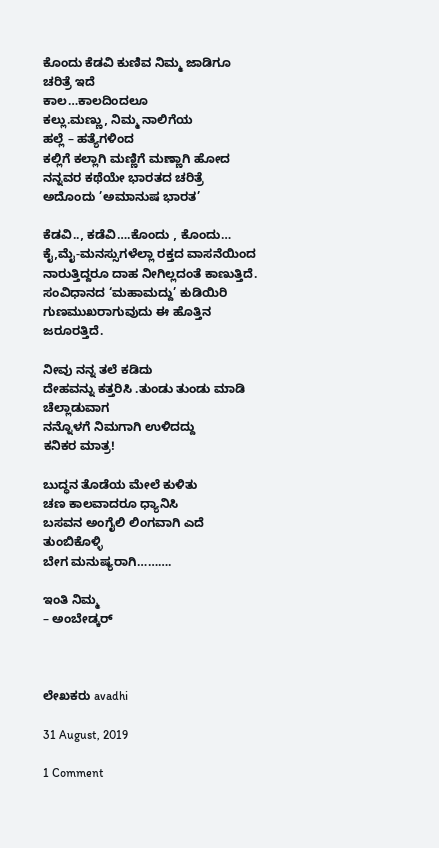ಕೊಂದು ಕೆಡವಿ ಕುಣಿವ ನಿಮ್ಮ ಜಾಡಿಗೂ
ಚರಿತ್ರೆ ಇದೆ
ಕಾಲ…ಕಾಲದಿಂದಲೂ
ಕಲ್ಲು.ಮಣ್ಣು, ನಿಮ್ಮ ನಾಲಿಗೆಯ
ಹಲ್ಲೆ – ಹತ್ಯೆಗಳಿಂದ
ಕಲ್ಲಿಗೆ ಕಲ್ಲಾಗಿ ಮಣ್ಣಿಗೆ ಮಣ್ಣಾಗಿ ಹೋದ
ನನ್ನವರ ಕಥೆಯೇ ಭಾರತದ ಚರಿತ್ರೆ
ಅದೊಂದು ’ಅಮಾನುಷ ಭಾರತ’

ಕೆಡವಿ.., ಕಡೆವಿ….ಕೊಂದು , ಕೊಂದು…
ಕೈ,ಮೈ-ಮನಸ್ಸುಗಳೆಲ್ಲಾ ರಕ್ತದ ವಾಸನೆಯಿಂದ
ನಾರುತ್ತಿದ್ದರೂ ದಾಹ ನೀಗಿಲ್ಲದಂತೆ ಕಾಣುತ್ತಿದೆ.
ಸಂವಿಧಾನದ ‘ಮಹಾಮದ್ದು’ ಕುಡಿಯಿರಿ
ಗುಣಮುಖರಾಗುವುದು ಈ ಹೊತ್ತಿನ ಜರೂರತ್ತಿದೆ.

ನೀವು ನನ್ನ ತಲೆ ಕಡಿದು
ದೇಹವನ್ನು ಕತ್ತರಿಸಿ .ತುಂಡು ತುಂಡು ಮಾಡಿ
ಚೆಲ್ಲಾಡುವಾಗ
ನನ್ನೊಳಗೆ ನಿಮಗಾಗಿ ಉಳಿದದ್ದು
ಕನಿಕರ ಮಾತ್ರ!

ಬುದ್ಧನ ತೊಡೆಯ ಮೇಲೆ ಕುಳಿತು
ಚಣ ಕಾಲವಾದರೂ ಧ್ಯಾನಿಸಿ
ಬಸವನ ಅಂಗೈಲಿ ಲಿಂಗವಾಗಿ ಎದೆ ತುಂಬಿಕೊಳ್ಳಿ
ಬೇಗ ಮನುಷ್ಯರಾಗಿ……….

ಇಂತಿ ನಿಮ್ಮ
– ಅಂಬೇಡ್ಕರ್



ಲೇಖಕರು avadhi

31 August, 2019

1 Comment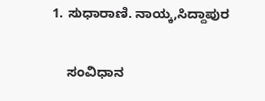1. ಸುಧಾರಾಣಿ. ನಾಯ್ಕ,ಸಿದ್ದಾಪುರ

    ಸಂವಿಧಾನ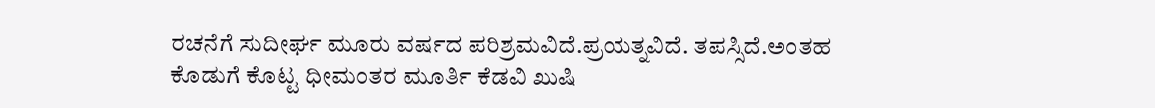ರಚನೆಗೆ ಸುದೀರ್ಘ ಮೂರು ವರ್ಷದ ಪರಿಶ್ರಮವಿದೆ.ಪ್ರಯತ್ನವಿದೆ. ತಪಸ್ಸಿದೆ.ಅಂತಹ ಕೊಡುಗೆ ಕೊಟ್ಟ ಧೀಮಂತರ ಮೂರ್ತಿ ಕೆಡವಿ ಖುಷಿ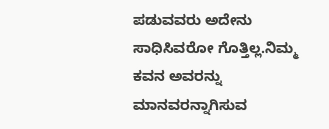ಪಡುವವರು ಅದೇನು ಸಾಧಿಸಿವರೋ ಗೊತ್ತಿಲ್ಲ.ನಿಮ್ಮ ಕವನ ಅವರನ್ನು ಮಾನವರನ್ನಾಗಿಸುವ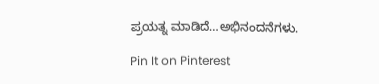ಪ್ರಯತ್ನ ಮಾಡಿದೆ…ಅಭಿನಂದನೆಗಳು.

Pin It on Pinterest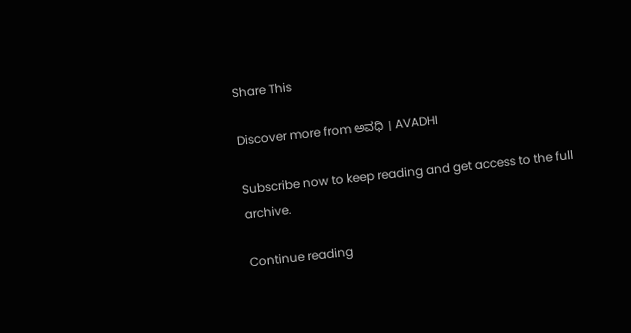Share This

Discover more from ಅವಧಿ । AVADHI

Subscribe now to keep reading and get access to the full archive.

Continue reading